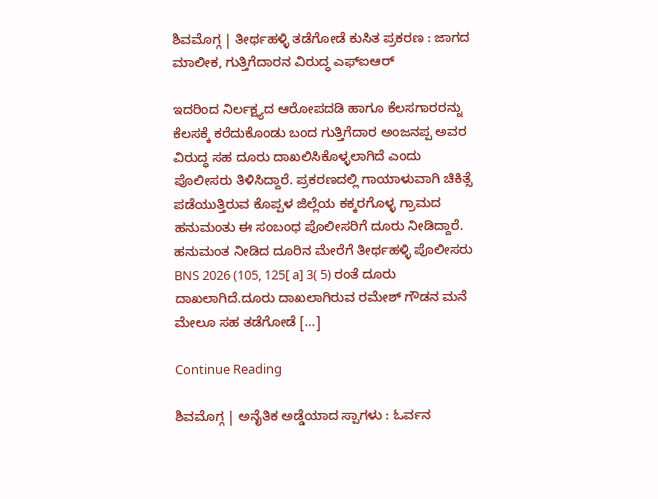ಶಿವಮೊಗ್ಗ | ತೀರ್ಥಹಳ್ಳಿ ತಡೆಗೋಡೆ ಕುಸಿತ ಪ್ರಕರಣ : ಜಾಗದ ಮಾಲೀಕ, ಗುತ್ತಿಗೆದಾರನ ವಿರುದ್ಧ ಎಫ್ಐಆರ್

ಇದರಿಂದ ನಿರ್ಲಕ್ಷ್ಯದ ಆರೋಪದಡಿ ಹಾಗೂ ಕೆಲಸಗಾರರನ್ನು ಕೆಲಸಕ್ಕೆ‌ ಕರೆದುಕೊಂಡು ಬಂದ ಗುತ್ತಿಗೆದಾರ ಅಂಜನಪ್ಪ ಅವರ ವಿರುದ್ಧ ಸಹ ದೂರು ದಾಖಲಿಸಿಕೊಳ್ಳಲಾಗಿದೆ ಎಂದು ಪೊಲೀಸರು ತಿಳಿಸಿದ್ದಾರೆ. ಪ್ರಕರಣದಲ್ಲಿ ಗಾಯಾಳುವಾಗಿ ಚಿಕಿತ್ಸೆ ಪಡೆಯುತ್ತಿರುವ ಕೊಪ್ಪಳ ಜಿಲ್ಲೆಯ ಕಕ್ಕರಗೊಳ್ಳ ಗ್ರಾಮದ ಹನುಮಂತು ಈ ಸಂಬಂಧ ಪೊಲೀಸರಿಗೆ ದೂರು ನೀಡಿದ್ದಾರೆ‌. ಹನುಮಂತ ನೀಡಿದ ದೂರಿನ ಮೇರೆಗೆ ತೀರ್ಥಹಳ್ಳಿ ಪೊಲೀಸರು BNS 2026 (105, 125[ a] 3( 5) ರಂತೆ ದೂರು ದಾಖಲಾಗಿದೆ.ದೂರು ದಾಖಲಾಗಿರುವ ರಮೇಶ್ ಗೌಡನ ಮನೆ ಮೇಲೂ ಸಹ ತಡೆಗೋಡೆ […]

Continue Reading

ಶಿವಮೊಗ್ಗ | ಅನೈತಿಕ ಅಡ್ಡೆಯಾದ ಸ್ಪಾಗಳು : ಓರ್ವನ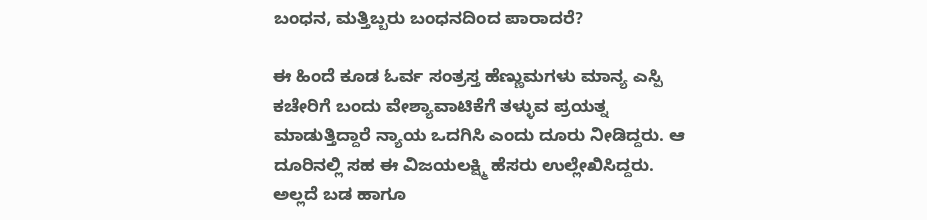ಬಂಧನ, ಮತ್ತಿಬ್ಬರು ಬಂಧನದಿಂದ ಪಾರಾದರೆ?

ಈ ಹಿಂದೆ ಕೂಡ ಓರ್ವ ಸಂತ್ರಸ್ತ ಹೆಣ್ಣುಮಗಳು ಮಾನ್ಯ ಎಸ್ಪಿ ಕಚೇರಿಗೆ ಬಂದು ವೇಶ್ಯಾವಾಟಿಕೆಗೆ ತಳ್ಳುವ ಪ್ರಯತ್ನ ಮಾಡುತ್ತಿದ್ದಾರೆ ನ್ಯಾಯ ಒದಗಿಸಿ ಎಂದು ದೂರು ನೀಡಿದ್ದರು. ಆ ದೂರಿನಲ್ಲಿ ಸಹ ಈ ವಿಜಯಲಕ್ಷ್ಮಿ ಹೆಸರು ಉಲ್ಲೇಖಿಸಿದ್ದರು. ಅಲ್ಲದೆ ಬಡ ಹಾಗೂ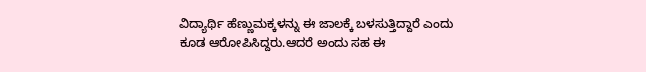ವಿದ್ಯಾರ್ಥಿ ಹೆಣ್ಣುಮಕ್ಕಳನ್ನು ಈ ಜಾಲಕ್ಕೆ ಬಳಸುತ್ತಿದ್ದಾರೆ ಎಂದು ಕೂಡ ಆರೋಪಿಸಿದ್ದರು.ಆದರೆ ಅಂದು ಸಹ ಈ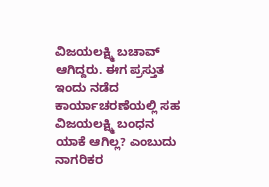ವಿಜಯಲಕ್ಷ್ಮಿ ಬಚಾವ್ ಆಗಿದ್ದರು. ಈಗ ಪ್ರಸ್ತುತ ಇಂದು ನಡೆದ ಕಾರ್ಯಾಚರಣೆಯಲ್ಲಿ ಸಹ ವಿಜಯಲಕ್ಷ್ಮಿ ಬಂಧನ ಯಾಕೆ ಆಗಿಲ್ಲ? ಎಂಬುದು ನಾಗರಿಕರ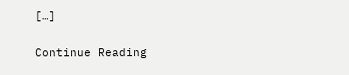[…]

Continue Reading